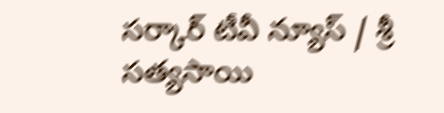సర్కార్ టీవీ న్యూస్ / శ్రీ సత్యసాయి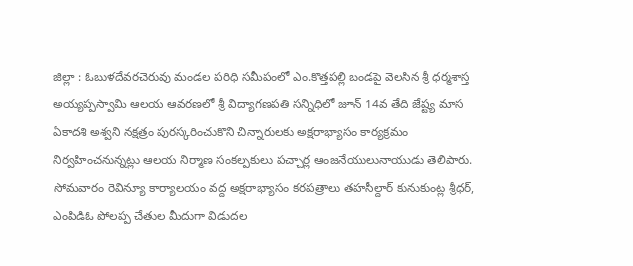జిల్లా : ఓబుళదేవరచెరువు మండల పరిధి సమీపంలో ఎం.కొత్తపల్లి బండపై వెలసిన శ్రీ ధర్మశాస్త అయ్యప్పస్వామి ఆలయ ఆవరణలో శ్రీ విద్యాగణపతి సన్నిధిలో జూన్ 14వ తేది జేష్ట్య మాస ఏకాదశి అశ్వని నక్షత్రం పురస్కరించుకొని చిన్నారులకు అక్షరాభ్యాసం కార్యక్రమం నిర్వహించనున్నట్లు ఆలయ నిర్మాణ సంకల్పకులు పచ్చార్ల ఆంజనేయులునాయుడు తెలిపారు. సోమవారం రెవిన్యూ కార్యాలయం వద్ద అక్షరాభ్యాసం కరపత్రాలు తహసీల్దార్ కునుకుంట్ల శ్రీధర్, ఎంపిడిఓ పోలప్ప చేతుల మీదుగా విడుదల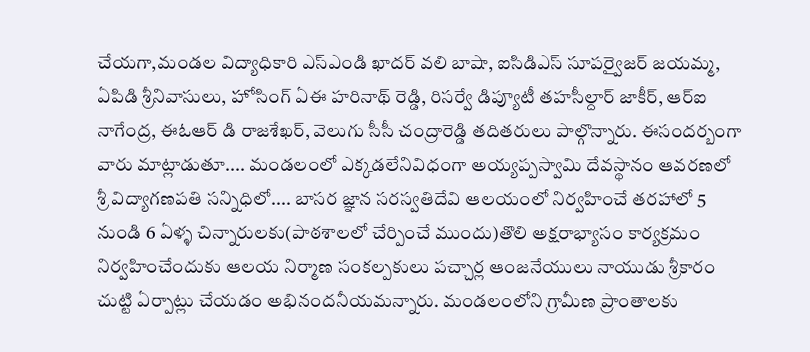చేయగా,మండల విద్యాధికారి ఎస్ఎండి ఖాదర్ వలి బాషా, ఐసిడిఎస్ సూపర్వైజర్ జయమ్మ, ఏపిడి శ్రీనివాసులు, హోసింగ్ ఏఈ హరినాథ్ రెడ్డి, రిసర్వే డిప్యూటీ తహసీల్దార్ జాకీర్, ఆర్ఐ నాగేంద్ర, ఈఓఆర్ డి రాజశేఖర్, వెలుగు సీసీ చంద్రారెడ్డి తదితరులు పాల్గొన్నారు. ఈసందర్బంగా వారు మాట్లాడుతూ.... మండలంలో ఎక్కడలేనివిధంగా అయ్యప్పస్వామి దేవస్థానం ఆవరణలో శ్రీ విద్యాగణపతి సన్నిధిలో.... బాసర జ్ఞాన సరస్వతిదేవి ఆలయంలో నిర్వహించే తరహాలో 5 నుండి 6 ఏళ్ళ చిన్నారులకు(పాఠశాలలో చేర్పించే ముందు)తొలి అక్షరాభ్యాసం కార్యక్రమం నిర్వహించేందుకు ఆలయ నిర్మాణ సంకల్పకులు పచ్చార్ల ఆంజనేయులు నాయుడు శ్రీకారం చుట్టి ఏర్పాట్లు చేయడం అభినందనీయమన్నారు. మండలంలోని గ్రామీణ ప్రాంతాలకు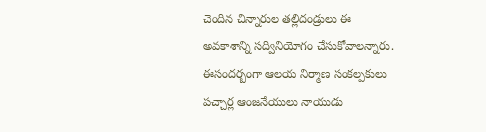చెందిన చిన్నారుల తల్లిదండ్రులు ఈ అవకాశాన్ని సద్వినియోగం చేసుకోవాలన్నారు. ఈసందర్బంగా ఆలయ నిర్మాణ సంకల్పకులు పచ్చార్ల ఆంజనేయులు నాయుడు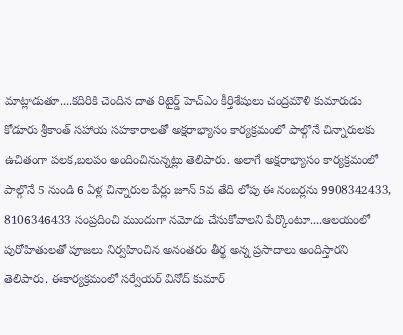మాట్లాడుతూ....కదిరికి చెందిన దాత రిటైర్డ్ హెచ్ఎం కీర్తిశేషులు చంద్రమౌళి కుమారుడు కోడూరు శ్రీకాంత్ సహాయ సహకారాలతో అక్షరాభ్యాసం కార్యక్రమంలో పాల్గొనే చిన్నారులకు ఉచితంగా పలక,బలపం అందించినున్నట్లు తెలిపారు. అలాగే అక్షరాభ్యాసం కార్యక్రమంలో పాల్గొనే 5 నుండి 6 ఏళ్ల చిన్నారుల పేర్లు జూన్ 5వ తేది లోపు ఈ నంబర్లను 9908342433, 8106346433 సంప్రదించి ముందుగా నమోదు చేసుకోవాలని పేర్కొంటూ....ఆలయంలో పురోహితులతో పూజలు నిర్వహించిన అనంతరం తీర్థ అన్న ప్రసాదాలు అందిస్తారని తెలిపారు. ఈకార్యక్రమంలో సర్వేయర్ వినోద్ కుమార్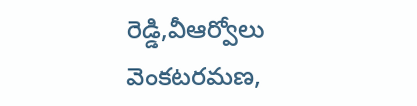రెడ్డి,వీఆర్వోలు వెంకటరమణ,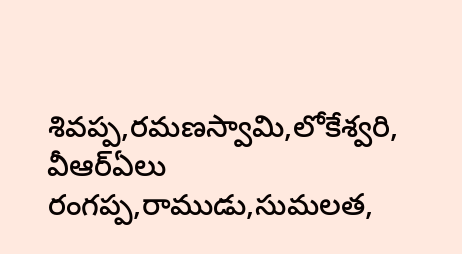శివప్ప,రమణస్వామి,లోకేశ్వరి, వీఆర్ఏలు రంగప్ప,రాముడు,సుమలత,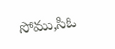సోము,సిఓ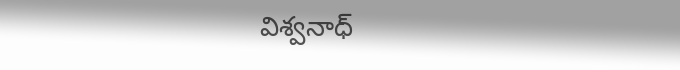విశ్వనాధ్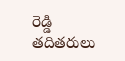రెడ్డి తదితరులు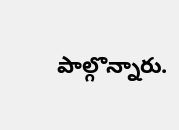పాల్గొన్నారు.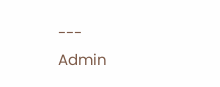---
Admin